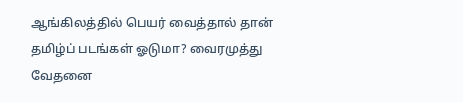ஆங்கிலத்தில் பெயர் வைத்தால் தான் தமிழ்ப் படங்கள் ஓடுமா? வைரமுத்து வேதனை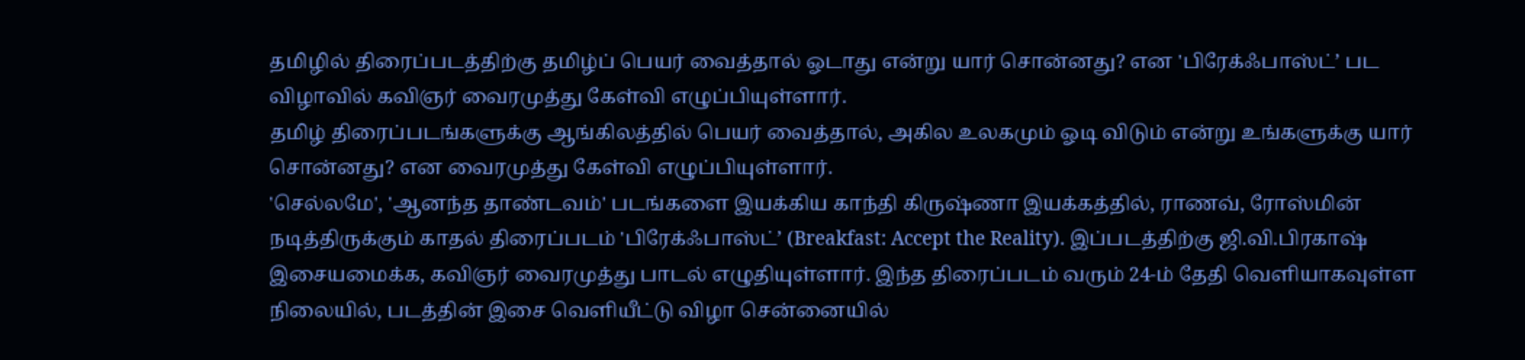தமிழில் திரைப்படத்திற்கு தமிழ்ப் பெயர் வைத்தால் ஓடாது என்று யார் சொன்னது? என 'பிரேக்ஃபாஸ்ட்’ பட விழாவில் கவிஞர் வைரமுத்து கேள்வி எழுப்பியுள்ளார்.
தமிழ் திரைப்படங்களுக்கு ஆங்கிலத்தில் பெயர் வைத்தால், அகில உலகமும் ஓடி விடும் என்று உங்களுக்கு யார் சொன்னது? என வைரமுத்து கேள்வி எழுப்பியுள்ளார்.
'செல்லமே', 'ஆனந்த தாண்டவம்' படங்களை இயக்கிய காந்தி கிருஷ்ணா இயக்கத்தில், ராணவ், ரோஸ்மின் நடித்திருக்கும் காதல் திரைப்படம் 'பிரேக்ஃபாஸ்ட்’ (Breakfast: Accept the Reality). இப்படத்திற்கு ஜி.வி.பிரகாஷ் இசையமைக்க, கவிஞர் வைரமுத்து பாடல் எழுதியுள்ளார். இந்த திரைப்படம் வரும் 24-ம் தேதி வெளியாகவுள்ள நிலையில், படத்தின் இசை வெளியீட்டு விழா சென்னையில்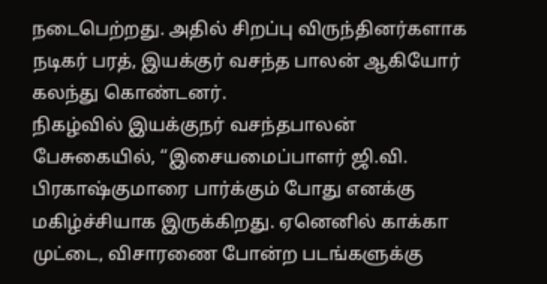நடைபெற்றது. அதில் சிறப்பு விருந்தினர்களாக நடிகர் பரத், இயக்குர் வசந்த பாலன் ஆகியோர் கலந்து கொண்டனர்.
நிகழ்வில் இயக்குநர் வசந்தபாலன் பேசுகையில், “இசையமைப்பாளர் ஜி.வி. பிரகாஷ்குமாரை பார்க்கும் போது எனக்கு மகிழ்ச்சியாக இருக்கிறது. ஏனெனில் காக்கா முட்டை, விசாரணை போன்ற படங்களுக்கு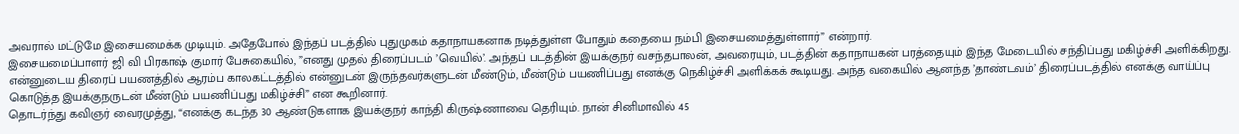அவரால் மட்டுமே இசையமைக்க முடியும். அதேபோல் இந்தப் படத்தில் புதுமுகம் கதாநாயகனாக நடித்துள்ள போதும் கதையை நம்பி இசையமைத்துள்ளார்” என்றார்.
இசையமைப்பாளர் ஜி வி பிரகாஷ் குமார் பேசுகையில், ”எனது முதல் திரைப்படம் ’வெயில்’. அந்தப் படத்தின் இயக்குநர் வசந்தபாலன், அவரையும், படத்தின் கதாநாயகன் பரத்தையும் இந்த மேடையில் சந்திப்பது மகிழ்ச்சி அளிக்கிறது. என்னுடைய திரைப் பயணத்தில் ஆரம்ப காலகட்டத்தில் என்னுடன் இருந்தவர்களுடன் மீண்டும், மீண்டும் பயணிப்பது எனக்கு நெகிழ்ச்சி அளிக்கக் கூடியது. அந்த வகையில் ஆனந்த ’தாண்டவம்’ திரைப்படத்தில் எனக்கு வாய்ப்பு கொடுத்த இயக்குநருடன் மீண்டும் பயணிப்பது மகிழ்ச்சி” என கூறினார்.
தொடர்ந்து கவிஞர் வைரமுத்து, “எனக்கு கடந்த 30 ஆண்டுகளாக இயக்குநர் காந்தி கிருஷ்ணாவை தெரியும். நான் சினிமாவில் 45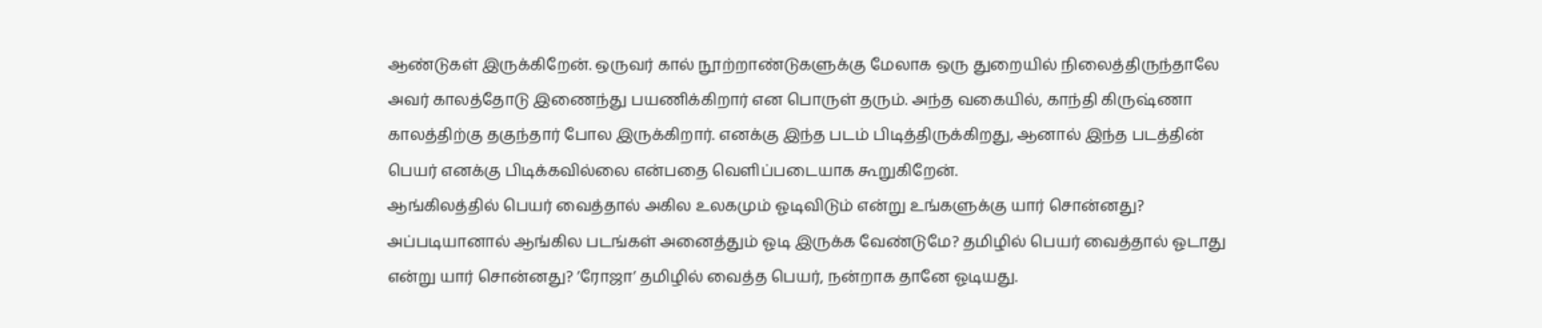ஆண்டுகள் இருக்கிறேன். ஒருவர் கால் நூற்றாண்டுகளுக்கு மேலாக ஒரு துறையில் நிலைத்திருந்தாலே அவர் காலத்தோடு இணைந்து பயணிக்கிறார் என பொருள் தரும். அந்த வகையில், காந்தி கிருஷ்ணா காலத்திற்கு தகுந்தார் போல இருக்கிறார். எனக்கு இந்த படம் பிடித்திருக்கிறது, ஆனால் இந்த படத்தின் பெயர் எனக்கு பிடிக்கவில்லை என்பதை வெளிப்படையாக கூறுகிறேன்.
ஆங்கிலத்தில் பெயர் வைத்தால் அகில உலகமும் ஓடிவிடும் என்று உங்களுக்கு யார் சொன்னது? அப்படியானால் ஆங்கில படங்கள் அனைத்தும் ஓடி இருக்க வேண்டுமே? தமிழில் பெயர் வைத்தால் ஓடாது என்று யார் சொன்னது? ’ரோஜா’ தமிழில் வைத்த பெயர், நன்றாக தானே ஓடியது.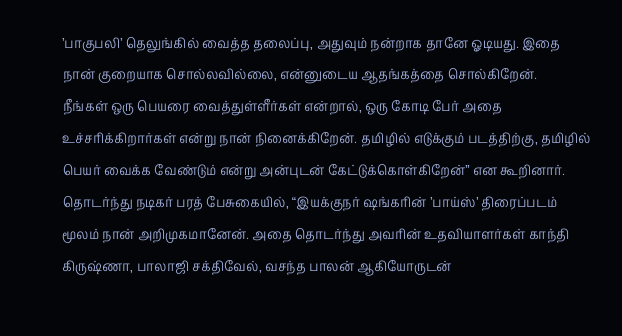’பாகுபலி’ தெலுங்கில் வைத்த தலைப்பு, அதுவும் நன்றாக தானே ஓடியது. இதை நான் குறையாக சொல்லவில்லை, என்னுடைய ஆதங்கத்தை சொல்கிறேன்.
நீங்கள் ஒரு பெயரை வைத்துள்ளீர்கள் என்றால், ஒரு கோடி பேர் அதை உச்சரிக்கிறார்கள் என்று நான் நினைக்கிறேன். தமிழில் எடுக்கும் படத்திற்கு, தமிழில் பெயர் வைக்க வேண்டும் என்று அன்புடன் கேட்டுக்கொள்கிறேன்” என கூறினார்.
தொடர்ந்து நடிகர் பரத் பேசுகையில், “இயக்குநர் ஷங்கரின் ’பாய்ஸ்’ திரைப்படம் மூலம் நான் அறிமுகமானேன். அதை தொடர்ந்து அவரின் உதவியாளர்கள் காந்தி கிருஷ்ணா, பாலாஜி சக்திவேல், வசந்த பாலன் ஆகியோருடன்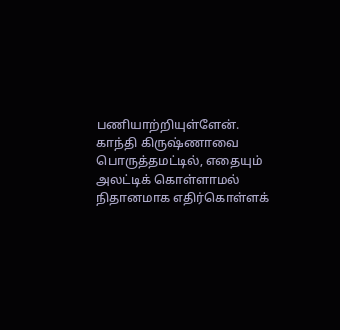பணியாற்றியுள்ளேன். காந்தி கிருஷ்ணாவை பொருத்தமட்டில், எதையும் அலட்டிக் கொள்ளாமல் நிதானமாக எதிர்கொள்ளக்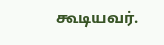கூடியவர்.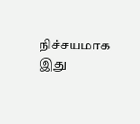நிச்சயமாக இது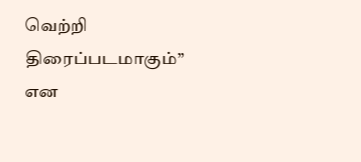வெற்றி திரைப்படமாகும்” என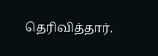தெரிவித்தார்.